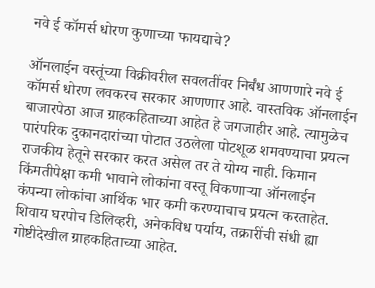नवे ई कॉमर्स धोरण कुणाच्या फायद्याचे?

ऑनलाईन वस्तूंच्या विक्रीवरील सवलतींवर निर्बंध आणणारे नवे ई कॉमर्स धोरण लवकरच सरकार आणणार आहे. वास्तविक ऑनलाईन बाजारपेठा आज ग्राहकहिताच्या आहेत हे जगजाहीर आहे. त्यामुळेच पारंपरिक दुकानदारांच्या पोटात उठलेला पोटशूळ शमवण्याचा प्रयत्न राजकीय हेतूने सरकार करत असेल तर ते योग्य नाही. किमान किंमतीपेक्षा कमी भावाने लोकांना वस्तू विकणाऱ्या ऑनलाईन कंपन्या लोकांचा आर्थिक भार कमी करण्याचाच प्रयत्न करताहेत. शिवाय घरपोच डिलिव्हरी, अनेकविध पर्याय, तक्रारींची संधी ह्या गोष्टीदेखील ग्राहकहिताच्या आहेत.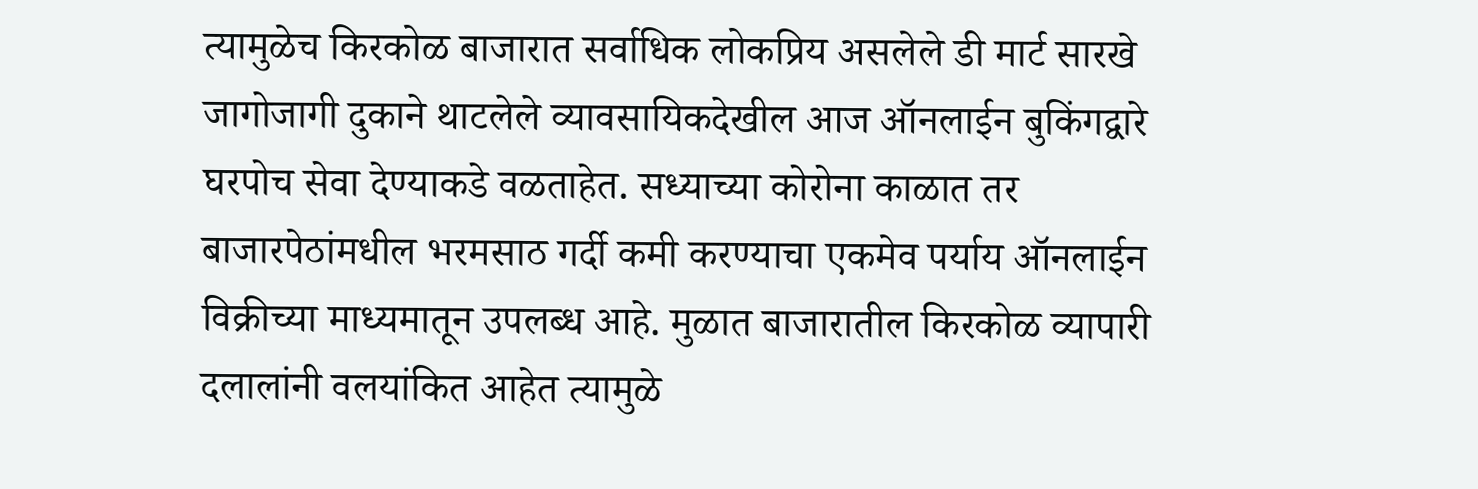त्यामुळेच किरकोळ बाजारात सर्वाधिक लोकप्रिय असलेले डी मार्ट सारखे जागोजागी दुकाने थाटलेले व्यावसायिकदेखील आज ऑनलाईन बुकिंगद्वारे घरपोच सेवा देण्याकडे वळताहेत. सध्याच्या कोरोना काळात तर बाजारपेठांमधील भरमसाठ गर्दी कमी करण्याचा एकमेव पर्याय ऑनलाईन विक्रीच्या माध्यमातून उपलब्ध आहे. मुळात बाजारातील किरकोळ व्यापारी दलालांनी वलयांकित आहेत त्यामुळे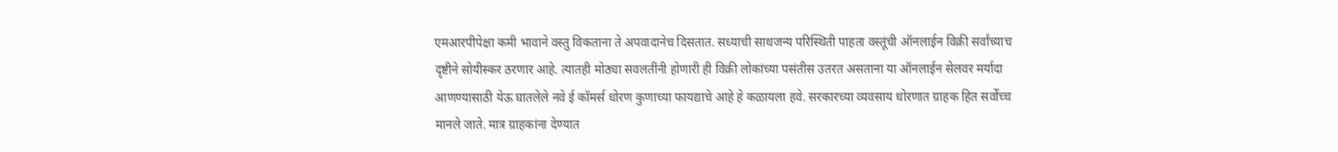एमआरपीपेक्षा कमी भावाने वस्तु विकताना ते अपवादानेच दिसतात. सध्याची साथजन्य परिस्थिती पाहता वस्तूंची ऑनलाईन विक्री सर्वांच्याच दृष्टीने सोयीस्कर ठरणार आहे. त्यातही मोठ्या सवलतींनी होणारी ही विक्री लोकांच्या पसंतीस उतरत असताना या ऑनलाईन सेलवर मर्यादा आणण्यासाठी येऊ घातलेले नवे ई कॉमर्स धोरण कुणाच्या फायद्याचे आहे हे कळायला हवे. सरकारच्या व्यवसाय धोरणात ग्राहक हित सर्वोच्च मानले जाते. मात्र ग्राहकांना देण्यात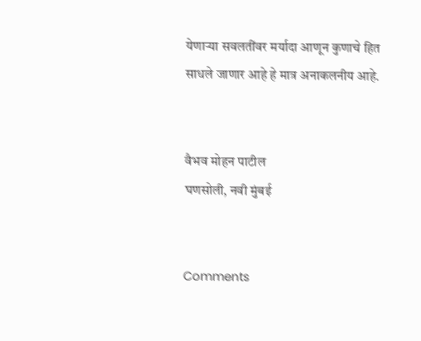येणाऱ्या सवलतींवर मर्यादा आणून कुणाचे हित साधले जाणार आहे हे मात्र अनाकलनीय आहे.


वैभव मोहन पाटील
घणसोली, नवी मुंबई


Comments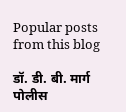Popular posts from this blog

डॉ. डी. बी. मार्ग पोलीस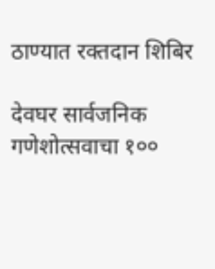ठाण्यात रक्तदान शिबिर

देवघर सार्वजनिक गणेशोत्सवाचा १००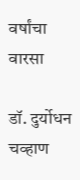वर्षांचा वारसा

डॉ. दुर्योधन चव्हाण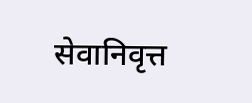सेवानिवृत्त